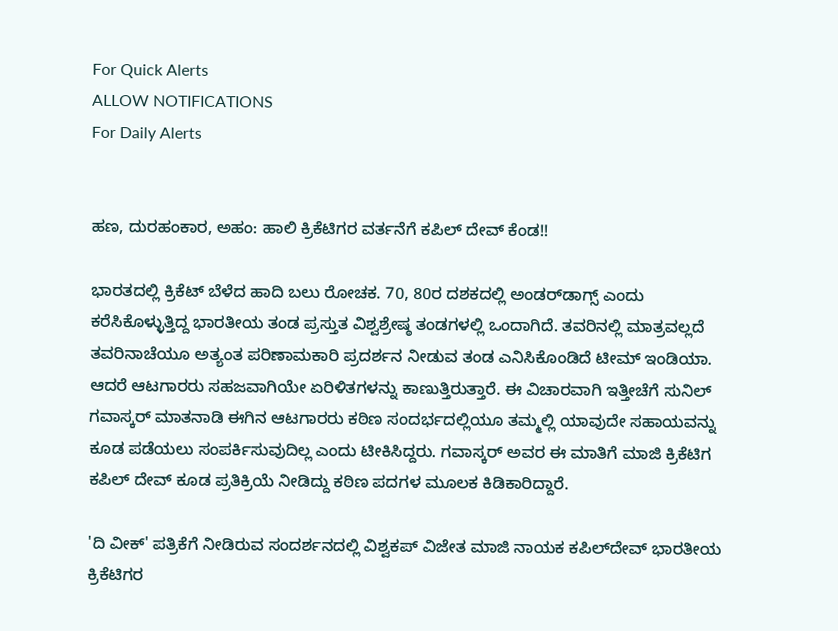For Quick Alerts
ALLOW NOTIFICATIONS
For Daily Alerts


ಹಣ, ದುರಹಂಕಾರ, ಅಹಂ: ಹಾಲಿ ಕ್ರಿಕೆಟಿಗರ ವರ್ತನೆಗೆ ಕಪಿಲ್‌ ದೇವ್ ಕೆಂಡ!!

ಭಾರತದಲ್ಲಿ ಕ್ರಿಕೆಟ್ ಬೆಳೆದ ಹಾದಿ ಬಲು ರೋಚಕ. 70, 80ರ ದಶಕದಲ್ಲಿ ಅಂಡರ್‌ಡಾಗ್ಸ್ ಎಂದು ಕರೆಸಿಕೊಳ್ಳುತ್ತಿದ್ದ ಭಾರತೀಯ ತಂಡ ಪ್ರಸ್ತುತ ವಿಶ್ವಶ್ರೇಷ್ಠ ತಂಡಗಳಲ್ಲಿ ಒಂದಾಗಿದೆ. ತವರಿನಲ್ಲಿ ಮಾತ್ರವಲ್ಲದೆ ತವರಿನಾಚೆಯೂ ಅತ್ಯಂತ ಪರಿಣಾಮಕಾರಿ ಪ್ರದರ್ಶನ ನೀಡುವ ತಂಡ ಎನಿಸಿಕೊಂಡಿದೆ ಟೀಮ್ ಇಂಡಿಯಾ. ಆದರೆ ಆಟಗಾರರು ಸಹಜವಾಗಿಯೇ ಏರಿಳಿತಗಳನ್ನು ಕಾಣುತ್ತಿರುತ್ತಾರೆ. ಈ ವಿಚಾರವಾಗಿ ಇತ್ತೀಚೆಗೆ ಸುನಿಲ್ ಗವಾಸ್ಕರ್ ಮಾತನಾಡಿ ಈಗಿನ ಆಟಗಾರರು ಕಠಿಣ ಸಂದರ್ಭದಲ್ಲಿಯೂ ತಮ್ಮಲ್ಲಿ ಯಾವುದೇ ಸಹಾಯವನ್ನು ಕೂಡ ಪಡೆಯಲು ಸಂಪರ್ಕಿಸುವುದಿಲ್ಲ ಎಂದು ಟೀಕಿಸಿದ್ದರು. ಗವಾಸ್ಕರ್ ಅವರ ಈ ಮಾತಿಗೆ ಮಾಜಿ ಕ್ರಿಕೆಟಿಗ ಕಪಿಲ್‌ ದೇವ್ ಕೂಡ ಪ್ರತಿಕ್ರಿಯೆ ನೀಡಿದ್ದು ಕಠಿಣ ಪದಗಳ ಮೂಲಕ ಕಿಡಿಕಾರಿದ್ದಾರೆ.

'ದಿ ವೀಕ್' ಪತ್ರಿಕೆಗೆ ನೀಡಿರುವ ಸಂದರ್ಶನದಲ್ಲಿ ವಿಶ್ವಕಪ್ ವಿಜೇತ ಮಾಜಿ ನಾಯಕ ಕಪಿಲ್‌ದೇವ್ ಭಾರತೀಯ ಕ್ರಿಕೆಟಿಗರ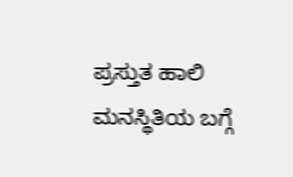ಪ್ರಸ್ತುತ ಹಾಲಿ ಮನಸ್ಥಿತಿಯ ಬಗ್ಗೆ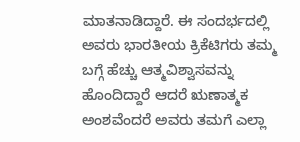ಮಾತನಾಡಿದ್ದಾರೆ. ಈ ಸಂದರ್ಭದಲ್ಲಿ ಅವರು ಭಾರತೀಯ ಕ್ರಿಕೆಟಿಗರು ತಮ್ಮ ಬಗ್ಗೆ ಹೆಚ್ಚು ಆತ್ಮವಿಶ್ವಾಸವನ್ನು ಹೊಂದಿದ್ದಾರೆ ಆದರೆ ಋಣಾತ್ಮಕ ಅಂಶವೆಂದರೆ ಅವರು ತಮಗೆ ಎಲ್ಲಾ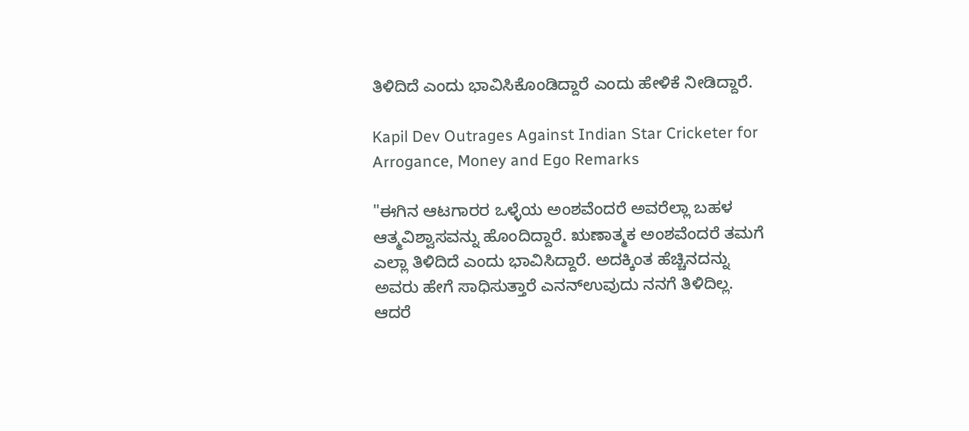ತಿಳಿದಿದೆ ಎಂದು ಭಾವಿಸಿಕೊಂಡಿದ್ದಾರೆ ಎಂದು ಹೇಳಿಕೆ ನೀಡಿದ್ದಾರೆ.

Kapil Dev Outrages Against Indian Star Cricketer for Arrogance, Money and Ego Remarks

"ಈಗಿನ ಆಟಗಾರರ ಒಳ್ಳೆಯ ಅಂಶವೆಂದರೆ ಅವರೆಲ್ಲಾ ಬಹಳ ಆತ್ಮವಿಶ್ವಾಸವನ್ನು ಹೊಂದಿದ್ದಾರೆ. ಋಣಾತ್ಮಕ ಅಂಶವೆಂದರೆ ತಮಗೆ ಎಲ್ಲಾ ತಿಳಿದಿದೆ ಎಂದು ಭಾವಿಸಿದ್ದಾರೆ. ಅದಕ್ಕಿಂತ ಹೆಚ್ಚಿನದನ್ನು ಅವರು ಹೇಗೆ ಸಾಧಿಸುತ್ತಾರೆ ಎನನ್ಉವುದು ನನಗೆ ತಿಳಿದಿಲ್ಲ. ಆದರೆ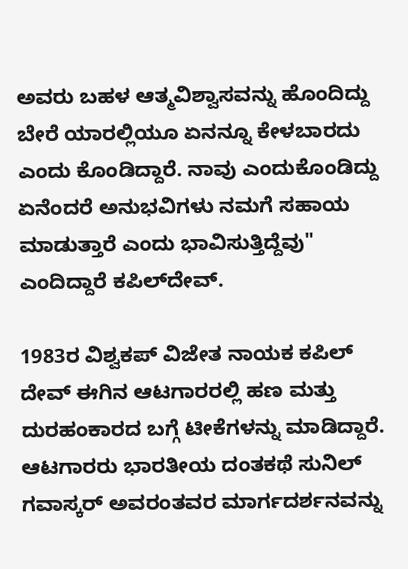ಅವರು ಬಹಳ ಆತ್ಮವಿಶ್ವಾಸವನ್ನು ಹೊಂದಿದ್ದು ಬೇರೆ ಯಾರಲ್ಲಿಯೂ ಏನನ್ನೂ ಕೇಳಬಾರದು ಎಂದು ಕೊಂಡಿದ್ದಾರೆ. ನಾವು ಎಂದುಕೊಂಡಿದ್ದು ಏನೆಂದರೆ ಅನುಭವಿಗಳು ನಮಗೆ ಸಹಾಯ ಮಾಡುತ್ತಾರೆ ಎಂದು ಭಾವಿಸುತ್ತಿದ್ದೆವು" ಎಂದಿದ್ದಾರೆ ಕಪಿಲ್‌ದೇವ್.

1983ರ ವಿಶ್ವಕಪ್ ವಿಜೇತ ನಾಯಕ ಕಪಿಲ್ ದೇವ್ ಈಗಿನ ಆಟಗಾರರಲ್ಲಿ ಹಣ ಮತ್ತು ದುರಹಂಕಾರದ ಬಗ್ಗೆ ಟೀಕೆಗಳನ್ನು ಮಾಡಿದ್ದಾರೆ. ಆಟಗಾರರು ಭಾರತೀಯ ದಂತಕಥೆ ಸುನಿಲ್ ಗವಾಸ್ಕರ್ ಅವರಂತವರ ಮಾರ್ಗದರ್ಶನವನ್ನು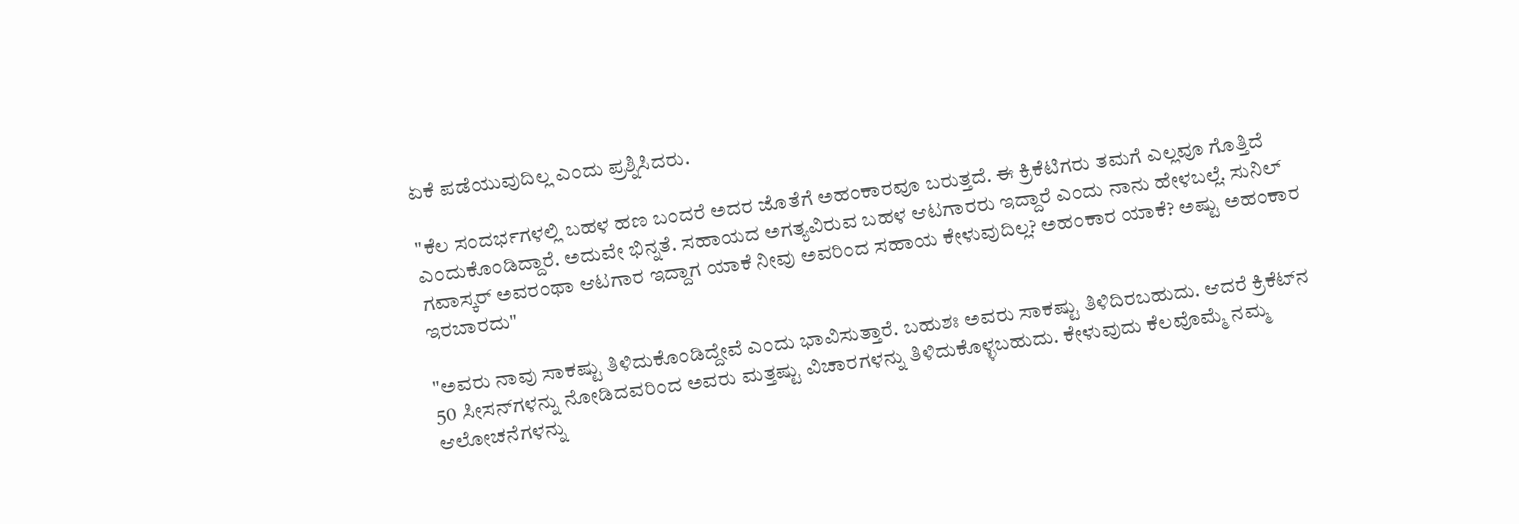ಏಕೆ ಪಡೆಯುವುದಿಲ್ಲ ಎಂದು ಪ್ರಶ್ನಿಸಿದರು.

"ಕೆಲ ಸಂದರ್ಭಗಳಲ್ಲಿ ಬಹಳ ಹಣ ಬಂದರೆ ಅದರ ಜೊತೆಗೆ ಅಹಂಕಾರವೂ ಬರುತ್ತದೆ. ಈ ಕ್ರಿಕೆಟಿಗರು ತಮಗೆ ಎಲ್ಲವೂ ಗೊತ್ತಿದೆ ಎಂದುಕೊಂಡಿದ್ದಾರೆ. ಅದುವೇ ಭಿನ್ನತೆ. ಸಹಾಯದ ಅಗತ್ಯವಿರುವ ಬಹಳ ಆಟಗಾರರು ಇದ್ದಾರೆ ಎಂದು ನಾನು ಹೇಳಬಲ್ಲೆ. ಸುನಿಲ್ ಗವಾಸ್ಕರ್ ಅವರಂಥಾ ಆಟಗಾರ ಇದ್ದಾಗ ಯಾಕೆ ನೀವು ಅವರಿಂದ ಸಹಾಯ ಕೇಳುವುದಿಲ್ಲ? ಅಹಂಕಾರ ಯಾಕೆ? ಅಷ್ಟು ಅಹಂಕಾರ ಇರಬಾರದು"

"ಅವರು ನಾವು ಸಾಕಷ್ಟು ತಿಳಿದುಕೊಂಡಿದ್ದೇವೆ ಎಂದು ಭಾವಿಸುತ್ತಾರೆ. ಬಹುಶಃ ಅವರು ಸಾಕಷ್ಟು ತಿಳಿದಿರಬಹುದು. ಆದರೆ ಕ್ರಿಕೆಟ್‌ನ 50 ಸೀಸನ್‌ಗಳನ್ನು ನೋಡಿದವರಿಂದ ಅವರು ಮತ್ತಷ್ಟು ವಿಚಾರಗಳನ್ನು ತಿಳಿದುಕೊಳ್ಳಬಹುದು. ಕೇಳುವುದು ಕೆಲವೊಮ್ಮೆ ನಮ್ಮ ಆಲೋಚನೆಗಳನ್ನು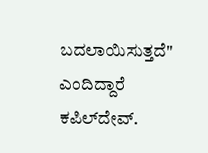ಬದಲಾಯಿಸುತ್ತದೆ" ಎಂದಿದ್ದಾರೆ ಕಪಿಲ್‌ದೇವ್.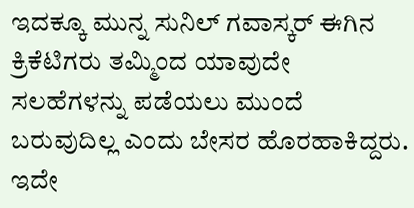ಇದಕ್ಕೂ ಮುನ್ನ ಸುನಿಲ್ ಗವಾಸ್ಕರ್ ಈಗಿನ ಕ್ರಿಕೆಟಿಗರು ತಮ್ಮಿಂದ ಯಾವುದೇ ಸಲಹೆಗಳನ್ನು ಪಡೆಯಲು ಮುಂದೆ ಬರುವುದಿಲ್ಲ ಎಂದು ಬೇಸರ ಹೊರಹಾಕಿದ್ದರು. ಇದೇ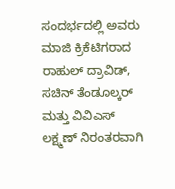ಸಂದರ್ಭದಲ್ಲಿ ಅವರು ಮಾಜಿ ಕ್ರಿಕೆಟಿಗರಾದ ರಾಹುಲ್ ದ್ರಾವಿಡ್, ಸಚಿನ್ ತೆಂಡೂಲ್ಕರ್ ಮತ್ತು ವಿವಿಎಸ್ ಲಕ್ಷ್ಮಣ್ ನಿರಂತರವಾಗಿ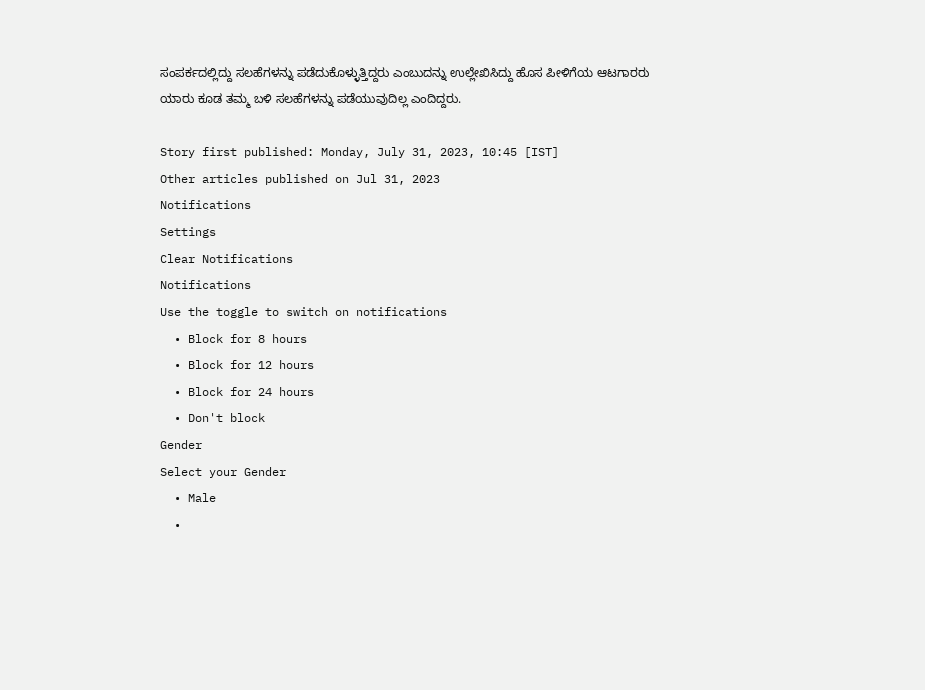ಸಂಪರ್ಕದಲ್ಲಿದ್ದು ಸಲಹೆಗಳನ್ನು ಪಡೆದುಕೊಳ್ಳುತ್ತಿದ್ದರು ಎಂಬುದನ್ನು ಉಲ್ಲೇಖಿಸಿದ್ದು ಹೊಸ ಪೀಳಿಗೆಯ ಆಟಗಾರರು ಯಾರು ಕೂಡ ತಮ್ಮ ಬಳಿ ಸಲಹೆಗಳನ್ನು ಪಡೆಯುವುದಿಲ್ಲ ಎಂದಿದ್ದರು.

Story first published: Monday, July 31, 2023, 10:45 [IST]
Other articles published on Jul 31, 2023
Notifications
Settings
Clear Notifications
Notifications
Use the toggle to switch on notifications
  • Block for 8 hours
  • Block for 12 hours
  • Block for 24 hours
  • Don't block
Gender
Select your Gender
  • Male
  •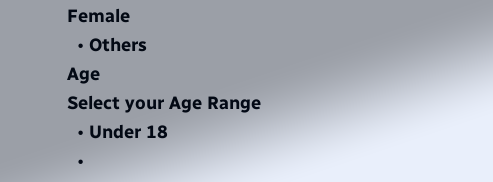Female
  • Others
Age
Select your Age Range
  • Under 18
  •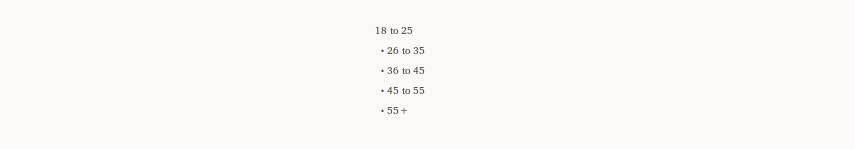18 to 25
  • 26 to 35
  • 36 to 45
  • 45 to 55
  • 55+